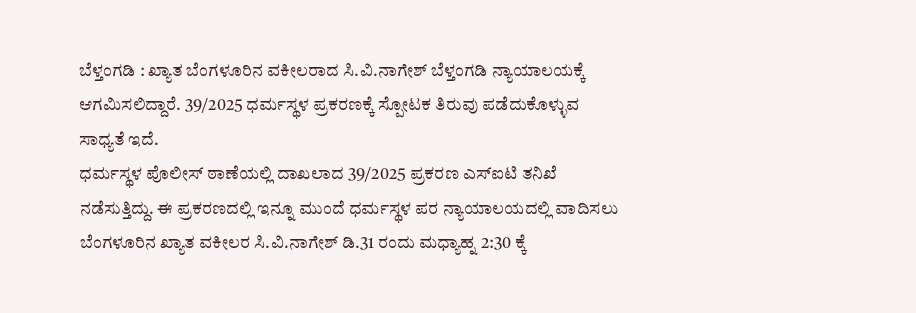ಬೆಳ್ತಂಗಡಿ : ಖ್ಯಾತ ಬೆಂಗಳೂರಿನ ವಕೀಲರಾದ ಸಿ.ವಿ.ನಾಗೇಶ್ ಬೆಳ್ತಂಗಡಿ ನ್ಯಾಯಾಲಯಕ್ಕೆ ಆಗಮಿಸಲಿದ್ದಾರೆ. 39/2025 ಧರ್ಮಸ್ಥಳ ಪ್ರಕರಣಕ್ಕೆ ಸ್ಪೋಟಕ ತಿರುವು ಪಡೆದುಕೊಳ್ಳುವ ಸಾಧ್ಯತೆ ಇದೆ.
ಧರ್ಮಸ್ಥಳ ಪೊಲೀಸ್ ಠಾಣೆಯಲ್ಲಿ ದಾಖಲಾದ 39/2025 ಪ್ರಕರಣ ಎಸ್ಐಟಿ ತನಿಖೆ ನಡೆಸುತ್ತಿದ್ದು. ಈ ಪ್ರಕರಣದಲ್ಲಿ ಇನ್ನೂ ಮುಂದೆ ಧರ್ಮಸ್ಥಳ ಪರ ನ್ಯಾಯಾಲಯದಲ್ಲಿ ವಾದಿಸಲು ಬೆಂಗಳೂರಿನ ಖ್ಯಾತ ವಕೀಲರ ಸಿ.ವಿ.ನಾಗೇಶ್ ಡಿ.31 ರಂದು ಮಧ್ಯಾಹ್ನ 2:30 ಕ್ಕೆ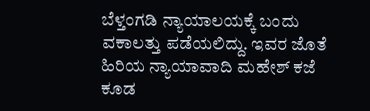ಬೆಳ್ತಂಗಡಿ ನ್ಯಾಯಾಲಯಕ್ಕೆ ಬಂದು ವಕಾಲತ್ತು ಪಡೆಯಲಿದ್ದು. ಇವರ ಜೊತೆ ಹಿರಿಯ ನ್ಯಾಯಾವಾದಿ ಮಹೇಶ್ ಕಜೆ ಕೂಡ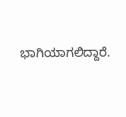ಭಾಗಿಯಾಗಲಿದ್ದಾರೆ.